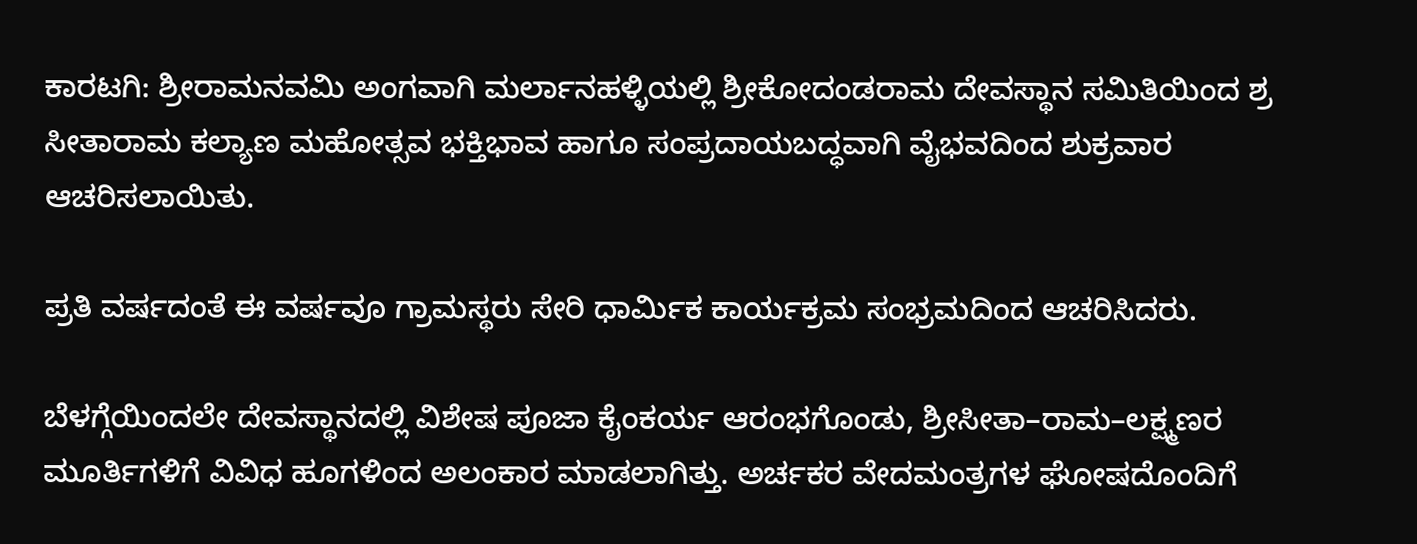ಕಾರಟಗಿ: ಶ್ರೀರಾಮನವಮಿ ಅಂಗವಾಗಿ ಮರ್ಲಾನಹಳ್ಳಿಯಲ್ಲಿ ಶ್ರೀಕೋದಂಡರಾಮ ದೇವಸ್ಥಾನ ಸಮಿತಿಯಿಂದ ಶ್ರ ಸೀತಾರಾಮ ಕಲ್ಯಾಣ ಮಹೋತ್ಸವ ಭಕ್ತಿಭಾವ ಹಾಗೂ ಸಂಪ್ರದಾಯಬದ್ಧವಾಗಿ ವೈಭವದಿಂದ ಶುಕ್ರವಾರ ಆಚರಿಸಲಾಯಿತು.

ಪ್ರತಿ ವರ್ಷದಂತೆ ಈ ವರ್ಷವೂ ಗ್ರಾಮಸ್ಥರು ಸೇರಿ ಧಾರ್ಮಿಕ ಕಾರ್ಯಕ್ರಮ ಸಂಭ್ರಮದಿಂದ ಆಚರಿಸಿದರು.

ಬೆಳಗ್ಗೆಯಿಂದಲೇ ದೇವಸ್ಥಾನದಲ್ಲಿ ವಿಶೇಷ ಪೂಜಾ ಕೈಂಕರ್ಯ ಆರಂಭಗೊಂಡು, ಶ್ರೀಸೀತಾ–ರಾಮ–ಲಕ್ಷ್ಮಣರ ಮೂರ್ತಿಗಳಿಗೆ ವಿವಿಧ ಹೂಗಳಿಂದ ಅಲಂಕಾರ ಮಾಡಲಾಗಿತ್ತು. ಅರ್ಚಕರ ವೇದಮಂತ್ರಗಳ ಘೋಷದೊಂದಿಗೆ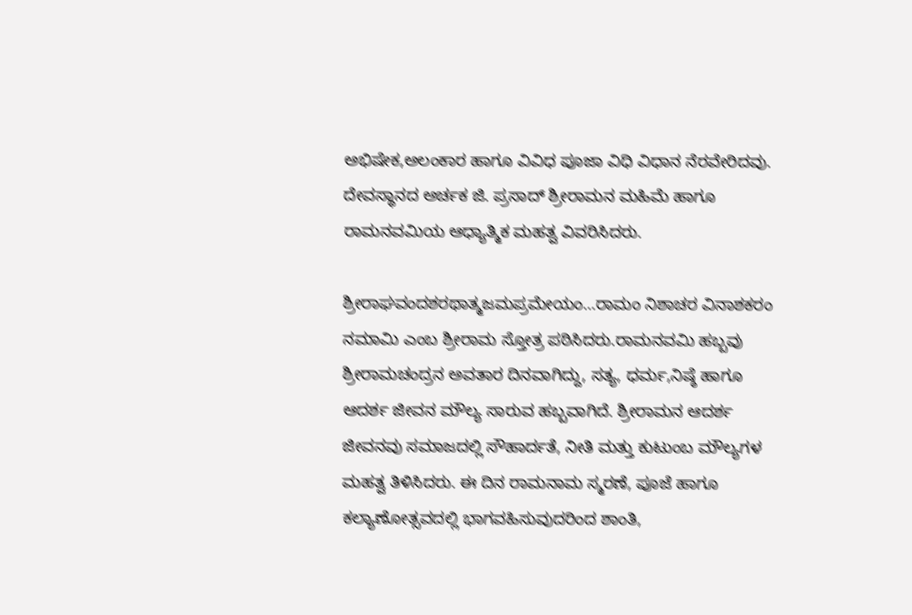ಅಭಿಷೇಕ,ಅಲಂಕಾರ ಹಾಗೂ ವಿವಿಧ ಪೂಜಾ ವಿಧಿ ವಿಧಾನ ನೆರವೇರಿದವು. ದೇವಸ್ಥಾನದ ಅರ್ಚಕ ಜಿ. ಪ್ರಸಾದ್ ಶ್ರೀರಾಮನ ಮಹಿಮೆ ಹಾಗೂ ರಾಮನವಮಿಯ ಆಧ್ಯಾತ್ಮಿಕ ಮಹತ್ವ ವಿವರಿಸಿದರು.

ಶ್ರೀರಾಘವಂದಶರಥಾತ್ಮಜಮಪ್ರಮೇಯಂ…ರಾಮಂ ನಿಶಾಚರ ವಿನಾಶಕರಂ ನಮಾಮಿ ಎಂಬ ಶ್ರೀರಾಮ ಸ್ತೋತ್ರ ಪಠಿಸಿದರು.ರಾಮನವಮಿ ಹಬ್ಬವು ಶ್ರೀರಾಮಚಂದ್ರನ ಅವತಾರ ದಿನವಾಗಿದ್ದು, ಸತ್ಯ, ಧರ್ಮ,ನಿಷ್ಠೆ ಹಾಗೂ ಆದರ್ಶ ಜೀವನ ಮೌಲ್ಯ ಸಾರುವ ಹಬ್ಬವಾಗಿದೆ. ಶ್ರೀರಾಮನ ಆದರ್ಶ ಜೀವನವು ಸಮಾಜದಲ್ಲಿ ಸೌಹಾರ್ದತೆ, ನೀತಿ ಮತ್ತು ಕುಟುಂಬ ಮೌಲ್ಯಗಳ ಮಹತ್ವ ತಿಳಿಸಿದರು. ಈ ದಿನ ರಾಮನಾಮ ಸ್ಮರಣೆ, ಪೂಜೆ ಹಾಗೂ ಕಲ್ಯಾಣೋತ್ಸವದಲ್ಲಿ ಭಾಗವಹಿಸುವುದರಿಂದ ಶಾಂತಿ,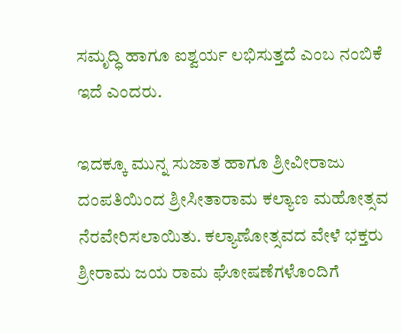ಸಮೃದ್ಧಿ ಹಾಗೂ ಐಶ್ವರ್ಯ ಲಭಿಸುತ್ತದೆ ಎಂಬ ನಂಬಿಕೆ ಇದೆ ಎಂದರು.

ಇದಕ್ಕೂ ಮುನ್ನ ಸುಜಾತ ಹಾಗೂ ಶ್ರೀವೀರಾಜು ದಂಪತಿಯಿಂದ ಶ್ರೀಸೀತಾರಾಮ ಕಲ್ಯಾಣ ಮಹೋತ್ಸವ ನೆರವೇರಿಸಲಾಯಿತು. ಕಲ್ಯಾಣೋತ್ಸವದ ವೇಳೆ ಭಕ್ತರು ಶ್ರೀರಾಮ ಜಯ ರಾಮ ಘೋಷಣೆಗಳೊಂದಿಗೆ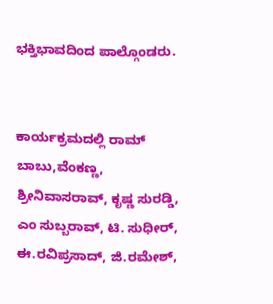ಭಕ್ತಿಭಾವದಿಂದ ಪಾಲ್ಗೊಂಡರು.


ಕಾರ್ಯಕ್ರಮದಲ್ಲಿ ರಾಮ್ ಬಾಬು,ವೆಂಕಣ್ಣ, ಶ್ರೀನಿವಾಸರಾವ್, ಕೃಷ್ಣ ಸುರಡ್ಡಿ, ಎಂ ಸುಬ್ಬರಾವ್, ಟಿ. ಸುಧೀರ್, ಈ.ರವಿಪ್ರಸಾದ್, ಜಿ.ರಮೇಶ್,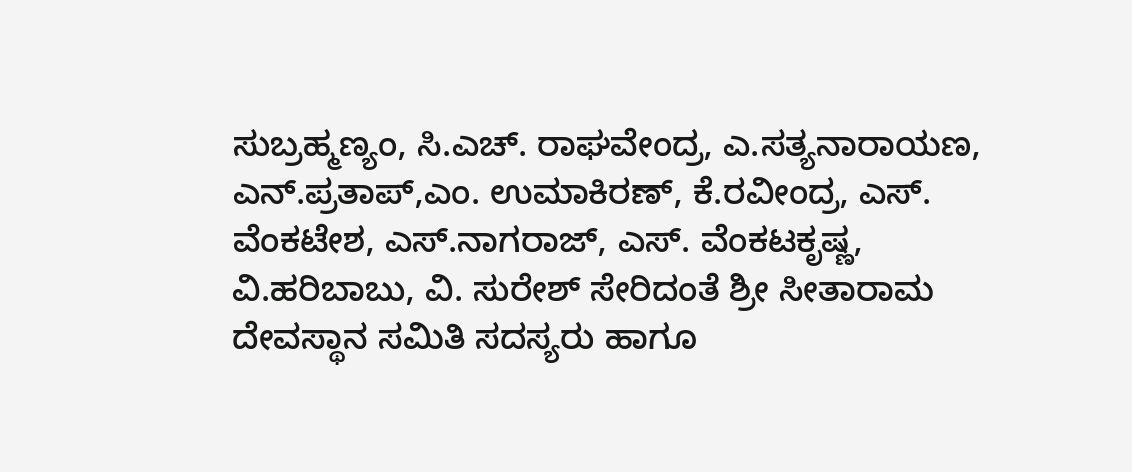ಸುಬ್ರಹ್ಮಣ್ಯಂ, ಸಿ.ಎಚ್. ರಾಘವೇಂದ್ರ, ಎ.ಸತ್ಯನಾರಾಯಣ, ಎನ್.ಪ್ರತಾಪ್,ಎಂ. ಉಮಾಕಿರಣ್, ಕೆ.ರವೀಂದ್ರ, ಎಸ್. ವೆಂಕಟೇಶ, ಎಸ್.ನಾಗರಾಜ್, ಎಸ್. ವೆಂಕಟಕೃಷ್ಣ, ವಿ.ಹರಿಬಾಬು, ವಿ. ಸುರೇಶ್ ಸೇರಿದಂತೆ ಶ್ರೀ ಸೀತಾರಾಮ ದೇವಸ್ಥಾನ ಸಮಿತಿ ಸದಸ್ಯರು ಹಾಗೂ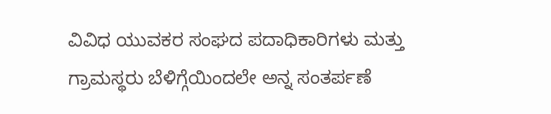ವಿವಿಧ ಯುವಕರ ಸಂಘದ ಪದಾಧಿಕಾರಿಗಳು ಮತ್ತು ಗ್ರಾಮಸ್ಥರು ಬೆಳಿಗ್ಗೆಯಿಂದಲೇ ಅನ್ನ ಸಂತರ್ಪಣೆ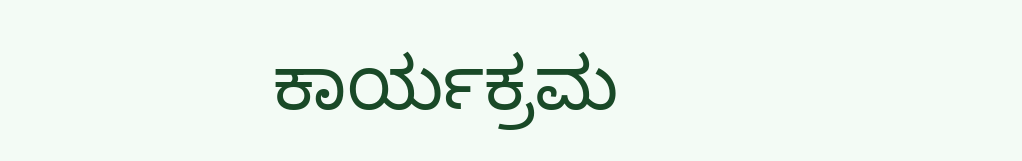ಕಾರ್ಯಕ್ರಮ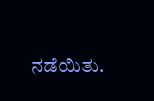ನಡೆಯಿತು.